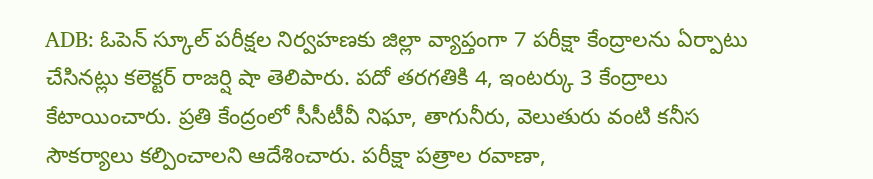ADB: ఓపెన్ స్కూల్ పరీక్షల నిర్వహణకు జిల్లా వ్యాప్తంగా 7 పరీక్షా కేంద్రాలను ఏర్పాటు చేసినట్లు కలెక్టర్ రాజర్షి షా తెలిపారు. పదో తరగతికి 4, ఇంటర్కు 3 కేంద్రాలు కేటాయించారు. ప్రతి కేంద్రంలో సీసీటీవీ నిఘా, తాగునీరు, వెలుతురు వంటి కనీస సౌకర్యాలు కల్పించాలని ఆదేశించారు. పరీక్షా పత్రాల రవాణా,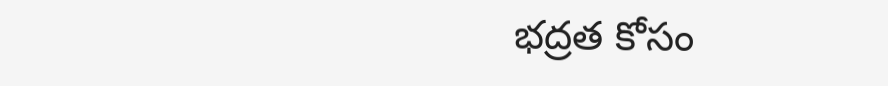భద్రత కోసం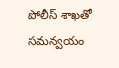పోలీస్ శాఖతో సమన్వయం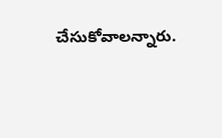చేసుకోవాలన్నారు.